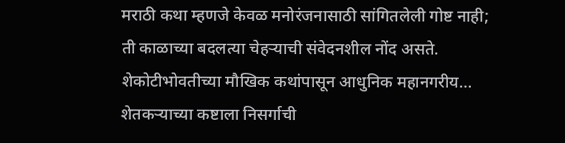मराठी कथा म्हणजे केवळ मनोरंजनासाठी सांगितलेली गोष्ट नाही; ती काळाच्या बदलत्या चेहऱ्याची संवेदनशील नोंद असते. शेकोटीभोवतीच्या मौखिक कथांपासून आधुनिक महानगरीय…
शेतकऱ्याच्या कष्टाला निसर्गाची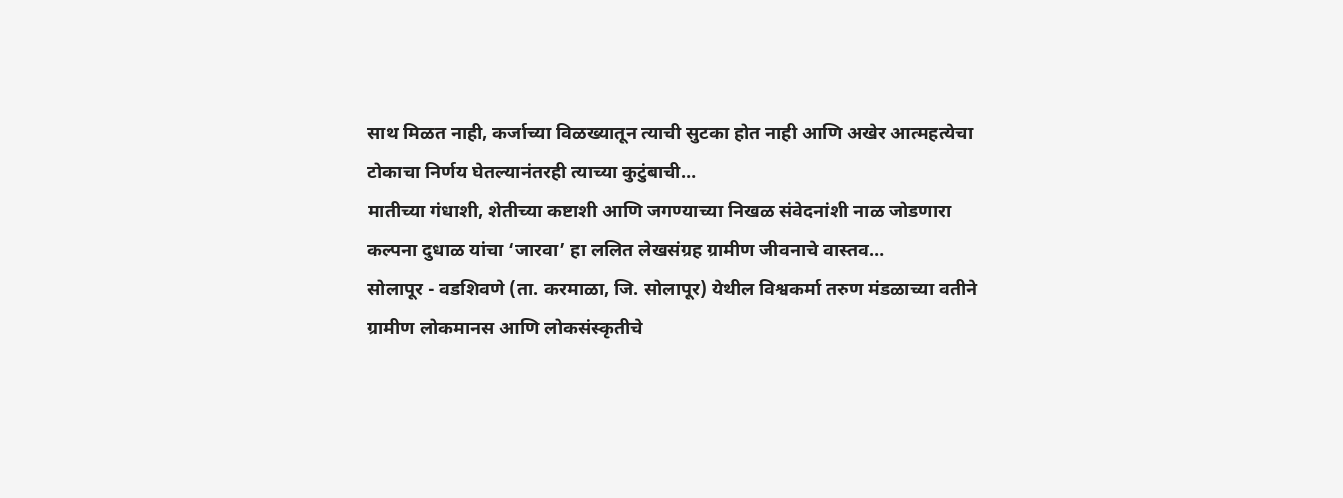साथ मिळत नाही, कर्जाच्या विळख्यातून त्याची सुटका होत नाही आणि अखेर आत्महत्येचा टोकाचा निर्णय घेतल्यानंतरही त्याच्या कुटुंबाची…
मातीच्या गंधाशी, शेतीच्या कष्टाशी आणि जगण्याच्या निखळ संवेदनांशी नाळ जोडणारा कल्पना दुधाळ यांचा ‘जारवा’ हा ललित लेखसंग्रह ग्रामीण जीवनाचे वास्तव…
सोलापूर - वडशिवणे (ता. करमाळा, जि. सोलापूर) येथील विश्वकर्मा तरुण मंडळाच्या वतीने ग्रामीण लोकमानस आणि लोकसंस्कृतीचे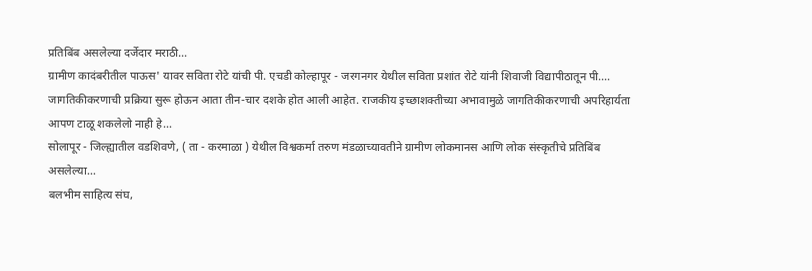प्रतिबिंब असलेल्या दर्जेदार मराठी…
ग्रामीण कादंबरीतील पाऊस' यावर सविता रोटे यांची पी. एचडी कोल्हापूर - जरगनगर येथील सविता प्रशांत रोटे यांनी शिवाजी विद्यापीठातून पी.…
जागतिकीकरणाची प्रक्रिया सुरू होऊन आता तीन-चार दशके होत आली आहेत. राजकीय इच्छाशक्तीच्या अभावामुळे जागतिकीकरणाची अपरिहार्यता आपण टाळू शकलेलो नाही हे…
सोलापूर - जिल्ह्यातील वडशिवणे, ( ता - करमाळा ) येथील विश्वकर्मा तरुण मंडळाच्यावतीने ग्रामीण लोकमानस आणि लोक संस्कृतीचे प्रतिबिंब असलेल्या…
बलभीम साहित्य संघ,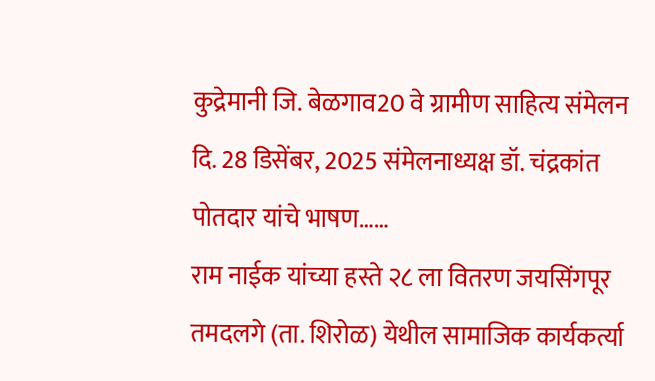कुद्रेमानी जि. बेळगाव20 वे ग्रामीण साहित्य संमेलन दि. 28 डिसेंबर, 2025 संमेलनाध्यक्ष डॉ. चंद्रकांत पोतदार यांचे भाषण……
राम नाईक यांच्या हस्ते २८ ला वितरण जयसिंगपूर तमदलगे (ता. शिरोळ) येथील सामाजिक कार्यकर्त्या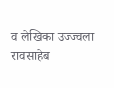व लेखिका उज्ज्वला रावसाहेब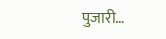पुजारी…